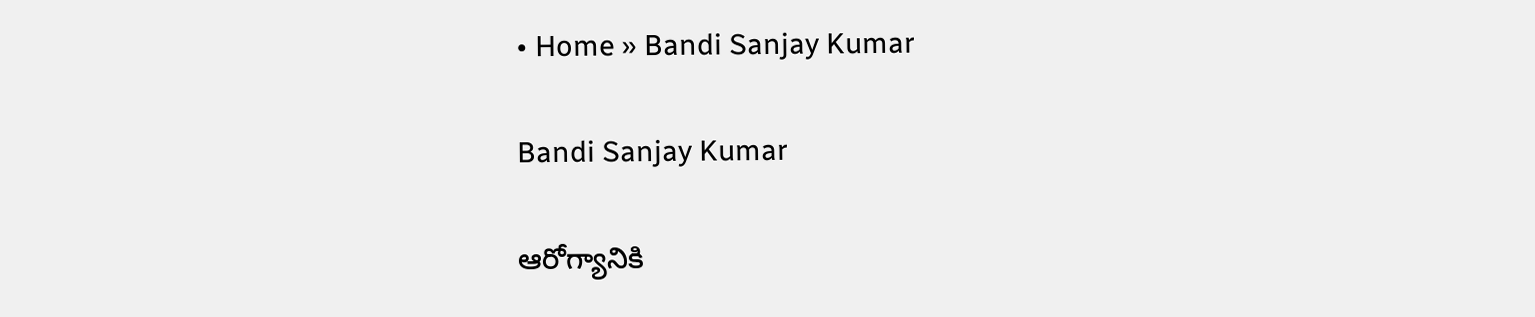• Home » Bandi Sanjay Kumar

Bandi Sanjay Kumar

ఆరోగ్యానికి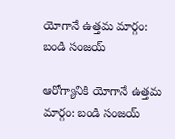యోగానే ఉత్తమ మార్గం: బండి సంజయ్

ఆరోగ్యానికి యోగానే ఉత్తమ మార్గం: బండి సంజయ్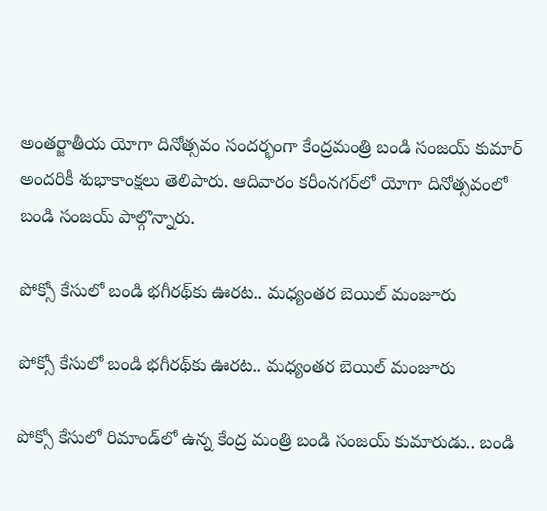అంతర్జాతీయ యోగా దినోత్సవం సందర్భంగా కేంద్రమంత్రి బండి సంజయ్ కుమార్ అందరికీ శుభాకాంక్షలు తెలిపారు. ఆదివారం కరీంనగర్‌లో యోగా దినోత్సవంలో బండి సంజయ్ పాల్గొన్నారు.

పోక్సో కేసులో బండి భగీరథ్‌కు ఊరట.. మధ్యంతర బెయిల్ మంజూరు

పోక్సో కేసులో బండి భగీరథ్‌కు ఊరట.. మధ్యంతర బెయిల్ మంజూరు

పోక్సో కేసులో రిమాండ్‌లో ఉన్న కేంద్ర మంత్రి బండి సంజయ్ కుమారుడు.. బండి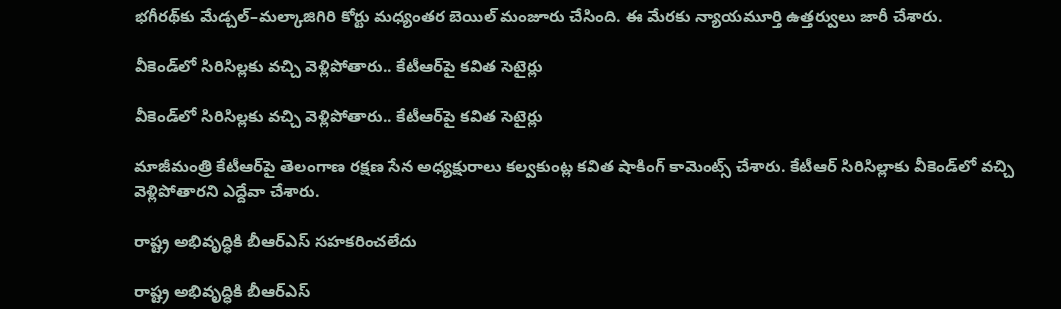భగీరథ్‌కు మేడ్చల్–మల్కాజిగిరి కోర్టు మధ్యంతర బెయిల్ మంజూరు చేసింది. ఈ మేరకు న్యాయమూర్తి ఉత్తర్వులు జారీ చేశారు.

వీకెండ్‌లో సిరిసిల్లకు వచ్చి వెళ్లిపోతారు.. కేటీఆర్‌పై కవిత సెటైర్లు

వీకెండ్‌లో సిరిసిల్లకు వచ్చి వెళ్లిపోతారు.. కేటీఆర్‌పై కవిత సెటైర్లు

మాజీమంత్రి కేటీఆర్‌పై తెలంగాణ రక్షణ సేన అధ్యక్షురాలు కల్వకుంట్ల కవిత షాకింగ్ కామెంట్స్ చేశారు. కేటీఆర్ సిరిసిల్లాకు వీకెండ్‌లో వచ్చి వెళ్లిపోతారని ఎద్దేవా చేశారు.

రాష్ట్ర అభివృద్ధికి బీఆర్‌ఎస్‌ సహకరించలేదు

రాష్ట్ర అభివృద్ధికి బీఆర్‌ఎస్‌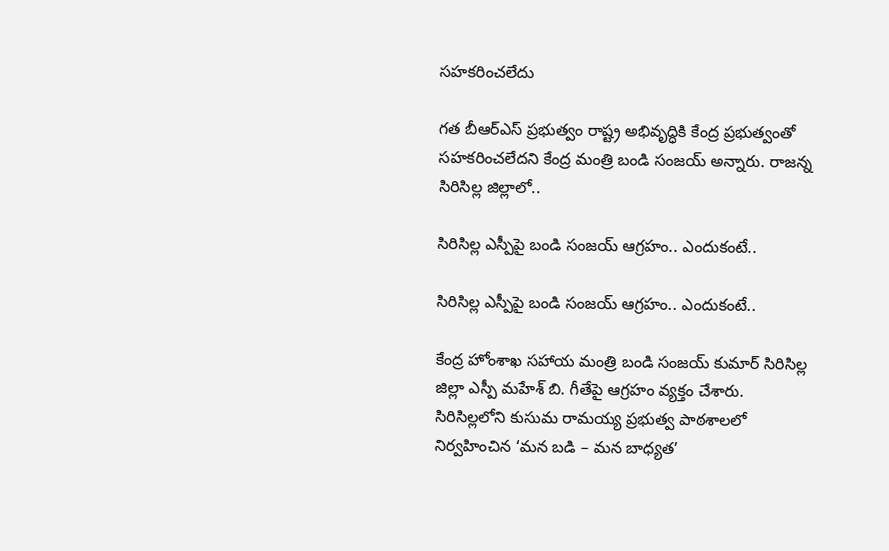సహకరించలేదు

గత బీఆర్‌ఎస్‌ ప్రభుత్వం రాష్ట్ర అభివృద్ధికి కేంద్ర ప్రభుత్వంతో సహకరించలేదని కేంద్ర మంత్రి బండి సంజయ్‌ అన్నారు. రాజన్న సిరిసిల్ల జిల్లాలో..

సిరిసిల్ల ఎస్పీపై బండి సంజయ్ ఆగ్రహం.. ఎందుకంటే..

సిరిసిల్ల ఎస్పీపై బండి సంజయ్ ఆగ్రహం.. ఎందుకంటే..

కేంద్ర హోంశాఖ సహాయ మంత్రి బండి సంజయ్ కుమార్ సిరిసిల్ల జిల్లా ఎస్పీ మహేశ్ బి. గీతేపై ఆగ్రహం వ్యక్తం చేశారు. సిరిసిల్లలోని కుసుమ రామయ్య ప్రభుత్వ పాఠశాలలో నిర్వహించిన ‘మన బడి – మన బాధ్యత’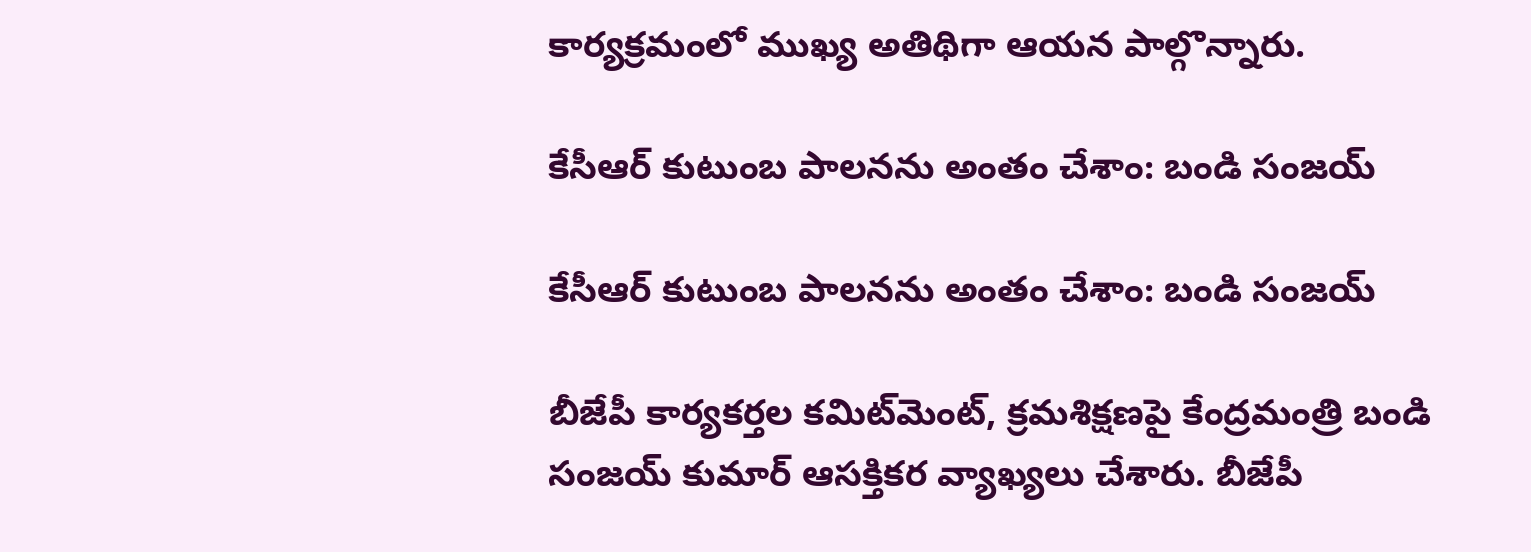కార్యక్రమంలో ముఖ్య అతిథిగా ఆయన పాల్గొన్నారు.

కేసీఆర్‌ కుటుంబ పాలనను అంతం చేశాం: బండి సంజయ్‌

కేసీఆర్‌ కుటుంబ పాలనను అంతం చేశాం: బండి సంజయ్‌

బీజేపీ కార్యకర్తల కమిట్‌మెంట్‌, క్రమశిక్షణపై కేంద్రమంత్రి బండి సంజయ్ కుమార్ ఆసక్తికర వ్యాఖ్యలు చేశారు. బీజేపీ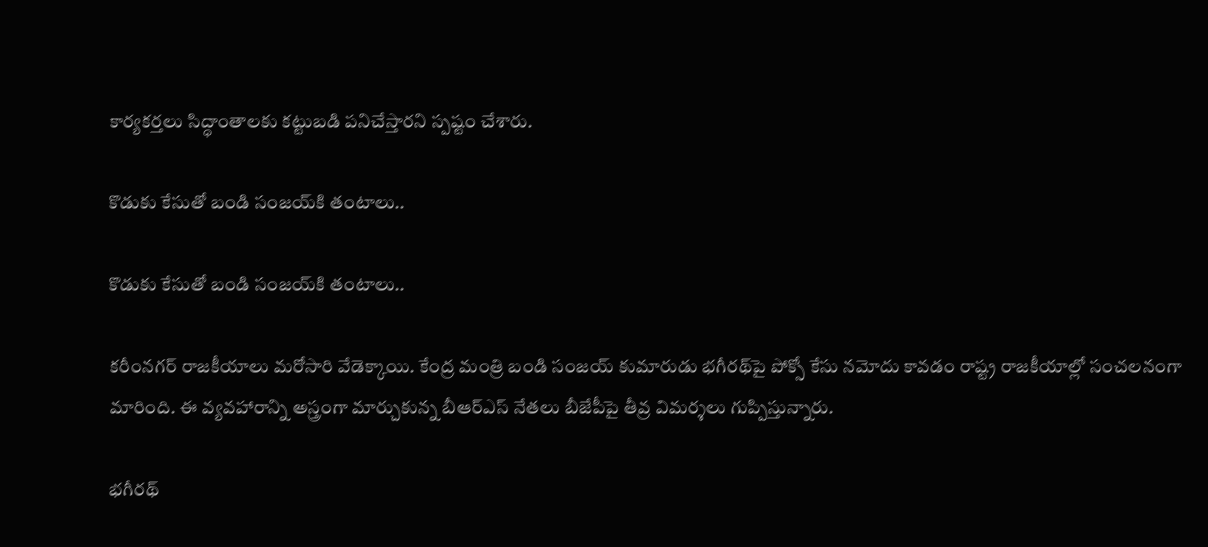కార్యకర్తలు సిద్ధాంతాలకు కట్టుబడి పనిచేస్తారని స్పష్టం చేశారు.

కొడుకు కేసుతో బండి సంజయ్‌కి తంటాలు..

కొడుకు కేసుతో బండి సంజయ్‌కి తంటాలు..

కరీంనగర్ రాజకీయాలు మరోసారి వేడెక్కాయి. కేంద్ర మంత్రి బండి సంజయ్ కుమారుడు భగీరథ్‌పై పోక్సో కేసు నమోదు కావడం రాష్ట్ర రాజకీయాల్లో సంచలనంగా మారింది. ఈ వ్యవహారాన్ని అస్త్రంగా మార్చుకున్న బీఆర్ఎస్ నేతలు బీజేపీపై తీవ్ర విమర్శలు గుప్పిస్తున్నారు.

భగీరథ్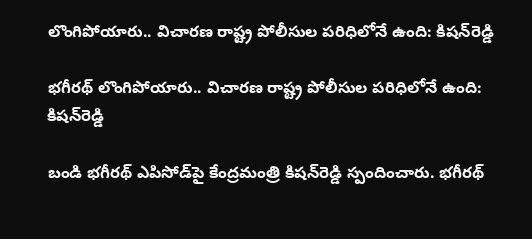లొంగిపోయారు.. విచారణ రాష్ట్ర పోలీసుల పరిధిలోనే ఉంది: కిషన్‌రెడ్డి

భగీరథ్ లొంగిపోయారు.. విచారణ రాష్ట్ర పోలీసుల పరిధిలోనే ఉంది: కిషన్‌రెడ్డి

బండి భగీరథ్ ఎపిసోడ్‌పై కేంద్రమంత్రి కిషన్‌రెడ్డి స్పందించారు. భగీరథ్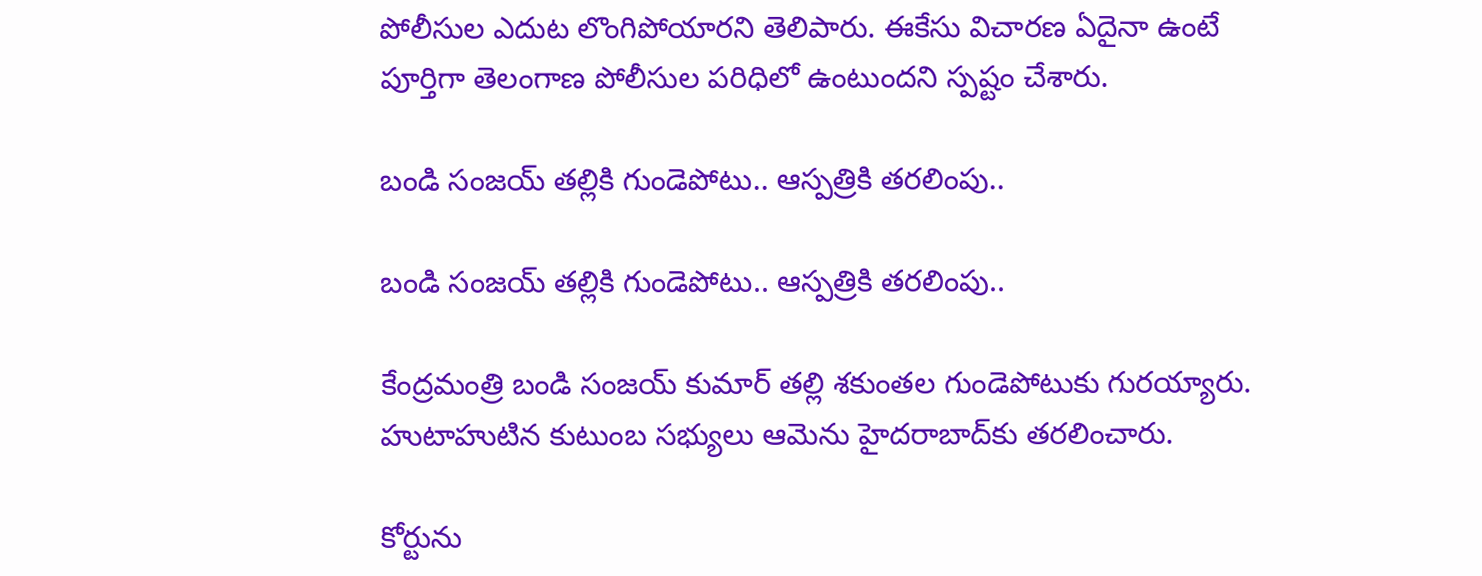పోలీసుల ఎదుట లొంగిపోయారని తెలిపారు. ఈకేసు విచారణ ఏదైనా ఉంటే పూర్తిగా తెలంగాణ పోలీసుల పరిధిలో ఉంటుందని స్పష్టం చేశారు.

బండి సంజయ్ తల్లికి గుండెపోటు.. ఆస్పత్రికి తరలింపు..

బండి సంజయ్ తల్లికి గుండెపోటు.. ఆస్పత్రికి తరలింపు..

కేంద్రమంత్రి బండి సంజయ్ కుమార్ తల్లి శకుంతల గుండెపోటుకు గురయ్యారు. హుటాహుటిన కుటుంబ సభ్యులు ఆమెను హైదరాబాద్‌కు తరలించారు.

కోర్టును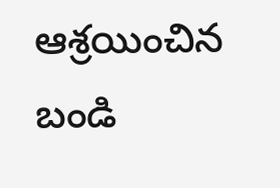ఆశ్రయించిన బండి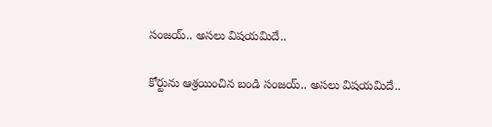సంజయ్.. అసలు విషయమిదే..

కోర్టును ఆశ్రయించిన బండి సంజయ్.. అసలు విషయమిదే..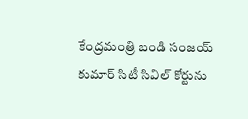కేంద్రమంత్రి బండి సంజయ్ కుమార్ సిటీ సివిల్ కోర్టును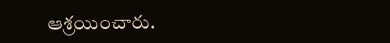ఆశ్రయించారు.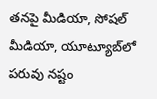తనపై మీడియా, సోషల్ మీడియా, యూట్యూబ్‌లో పరువు నష్టం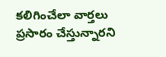కలిగించేలా వార్తలు ప్రసారం చేస్తున్నారని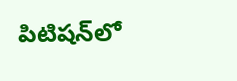పిటిషన్‌లో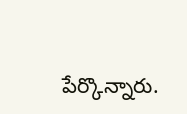పేర్కొన్నారు.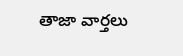తాజా వార్తలు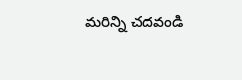మరిన్ని చదవండి